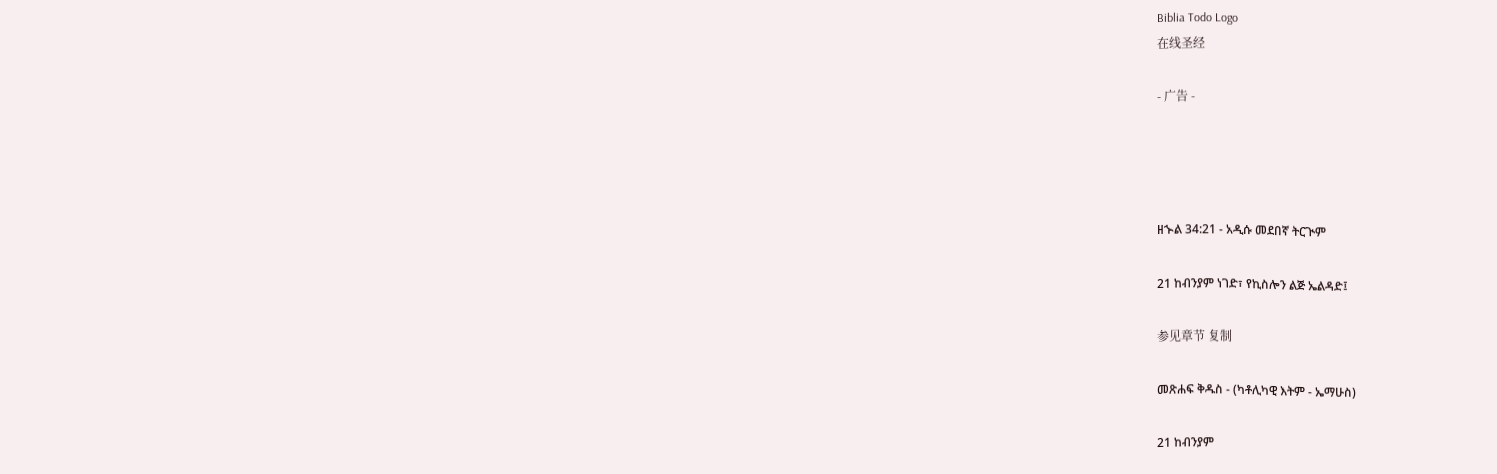Biblia Todo Logo
在线圣经

- 广告 -




ዘኍል 34:21 - አዲሱ መደበኛ ትርጒም

21 ከብንያም ነገድ፣ የኪስሎን ልጅ ኤልዳድ፤

参见章节 复制

መጽሐፍ ቅዱስ - (ካቶሊካዊ እትም - ኤማሁስ)

21 ከብንያም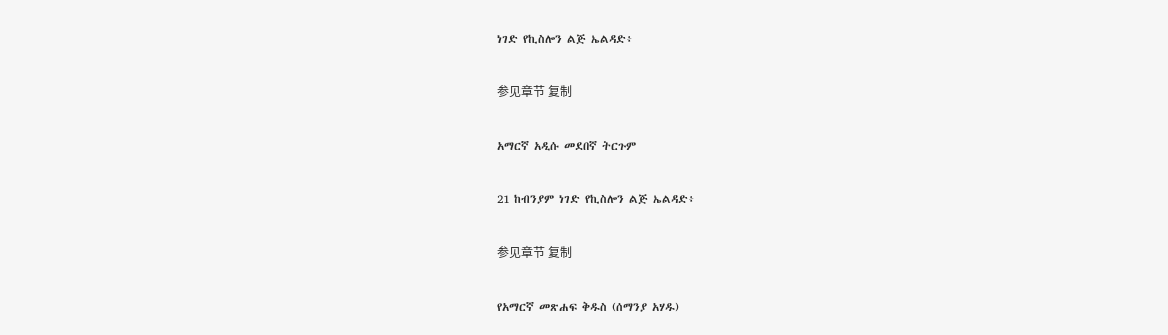ነገድ የኪስሎን ልጅ ኤልዳድ፥

参见章节 复制

አማርኛ አዲሱ መደበኛ ትርጉም

21 ከብንያም ነገድ የኪስሎን ልጅ ኤልዳድ፥

参见章节 复制

የአማርኛ መጽሐፍ ቅዱስ (ሰማንያ አሃዱ)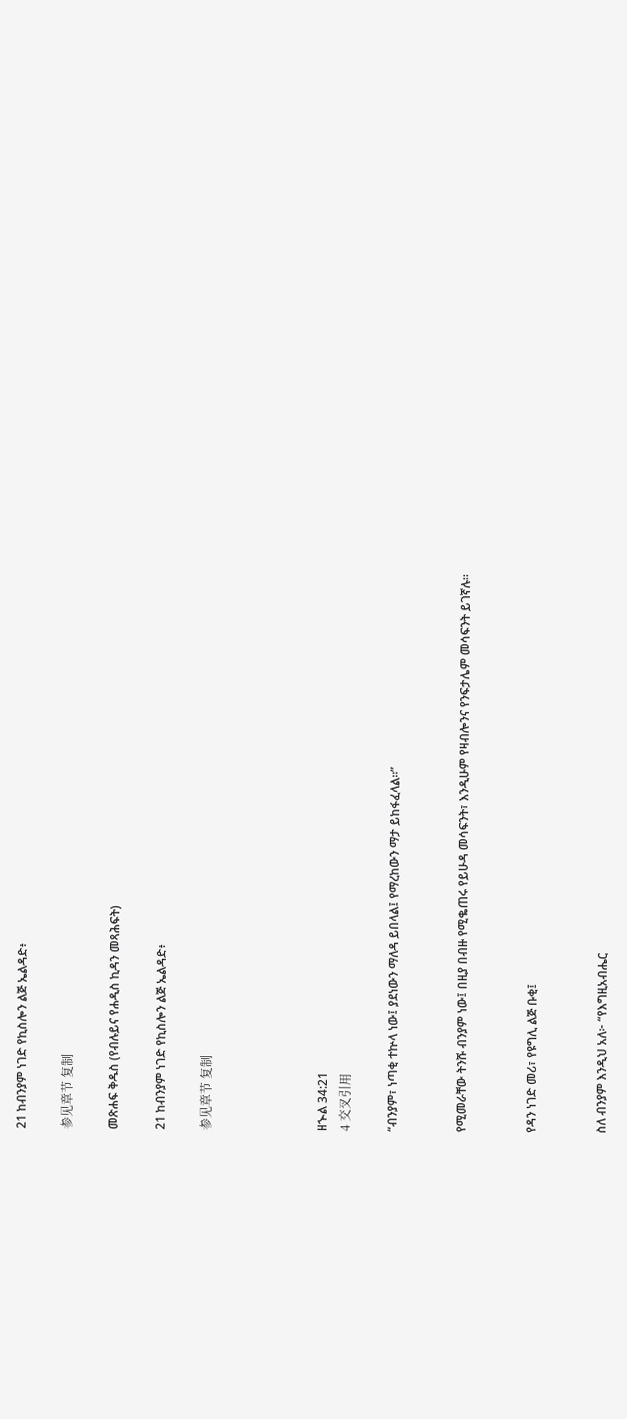21 ከብንያም ነገድ የኪስሎን ልጅ ኤልዳድ፥

参见章节 复制

መጽሐፍ ቅዱስ (የብሉይና የሐዲስ ኪዳን መጻሕፍት)

21 ከብንያም ነገድ የኪስሎን ልጅ ኤልዳድ፥

参见章节 复制




ዘኍል 34:21
4 交叉引用

“ብንያም፣ ነጣቂ ተኵላ ነው፤ ያደነውን ማለዳ ይበላል፤ የማረከውን ማታ ይከፋፈላል።”


የሚመራቸው ትንሹ ብንያም ነው፤ በዚያ በብዙ የሚቈጠሩ የይሁዳ መሳፍንት፣ እንዲሁም የዛብሎንና የንፍታሌም መሳፍንት ይገኛሉ።


የዳን ነገድ መሪ፣ የዩግሊ ልጅ ቡቂ፤


ስለ ብንያም እንዲህ አለ፦ “የእግዚአብሔር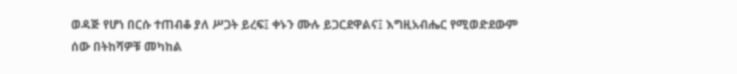ወዳጅ የሆነ በርሱ ተጠብቆ ያለ ሥጋት ይረፍ፤ ቀኑን ሙሉ ይጋርደዋልና፤ እግዚአብሔር የሚወድደውም ሰው በትከሻዎቹ መካከል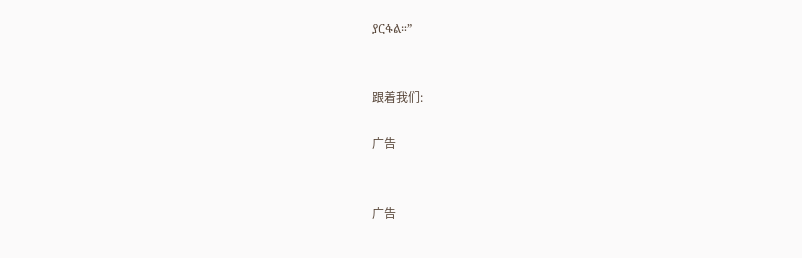ያርፋል።”


跟着我们:

广告


广告